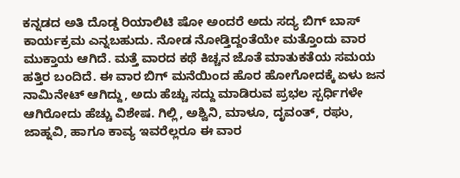ಕನ್ನಡದ ಅತಿ ದೊಡ್ಡ ರಿಯಾಲಿಟಿ ಷೋ ಅಂದರೆ ಅದು ಸದ್ಯ ಬಿಗ್ ಬಾಸ್ ಕಾರ್ಯಕ್ರಮ ಎನ್ನಬಹುದು. ನೋಡ ನೋಡ್ತಿದ್ದಂತೆಯೇ ಮತ್ತೊಂದು ವಾರ ಮುಕ್ತಾಯ ಆಗಿದೆ. ಮತ್ತೆ ವಾರದ ಕಥೆ ಕಿಚ್ಚನ ಜೊತೆ ಮಾತುಕತೆಯ ಸಮಯ ಹತ್ತಿರ ಬಂದಿದೆ. ಈ ವಾರ ಬಿಗ್ ಮನೆಯಿಂದ ಹೊರ ಹೋಗೋದಕ್ಕೆ ಏಳು ಜನ ನಾಮಿನೇಟ್ ಆಗಿದ್ದು, ಅದು ಹೆಚ್ಚು ಸದ್ದು ಮಾಡಿರುವ ಪ್ರಭಲ ಸ್ಪರ್ಧಿಗಳೇ ಆಗಿರೋದು ಹೆಚ್ಚು ವಿಶೇಷ. ಗಿಲ್ಲಿ, ಅಶ್ವಿನಿ, ಮಾಳೂ, ದೃವಂತ್, ರಘು, ಜಾಹ್ನವಿ, ಹಾಗೂ ಕಾವ್ಯ ಇವರೆಲ್ಲರೂ ಈ ವಾರ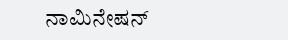ನಾಮಿನೇಷನ್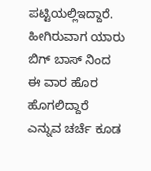ಪಟ್ಟಿಯಲ್ಲಿಇದ್ದಾರೆ.
ಹೀಗಿರುವಾಗ ಯಾರು ಬಿಗ್ ಬಾಸ್ ನಿಂದ ಈ ವಾರ ಹೊರ ಹೊಗಲಿದ್ದಾರೆ ಎನ್ನುವ ಚರ್ಚೆ ಕೂಡ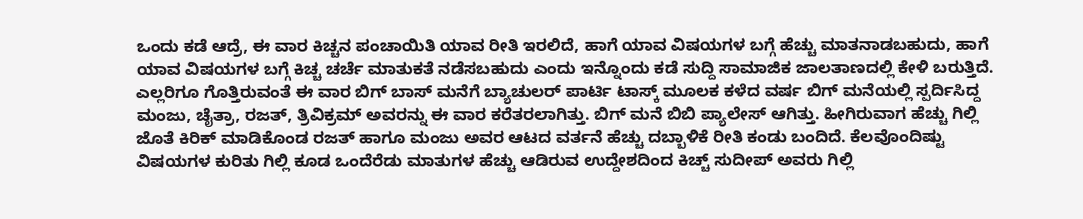ಒಂದು ಕಡೆ ಆದ್ರೆ, ಈ ವಾರ ಕಿಚ್ಚನ ಪಂಚಾಯಿತಿ ಯಾವ ರೀತಿ ಇರಲಿದೆ, ಹಾಗೆ ಯಾವ ವಿಷಯಗಳ ಬಗ್ಗೆ ಹೆಚ್ಚು ಮಾತನಾಡಬಹುದು, ಹಾಗೆ ಯಾವ ವಿಷಯಗಳ ಬಗ್ಗೆ ಕಿಚ್ಚ ಚರ್ಚೆ ಮಾತುಕತೆ ನಡೆಸಬಹುದು ಎಂದು ಇನ್ನೊಂದು ಕಡೆ ಸುದ್ದಿ ಸಾಮಾಜಿಕ ಜಾಲತಾಣದಲ್ಲಿ ಕೇಳಿ ಬರುತ್ತಿದೆ.
ಎಲ್ಲರಿಗೂ ಗೊತ್ತಿರುವಂತೆ ಈ ವಾರ ಬಿಗ್ ಬಾಸ್ ಮನೆಗೆ ಬ್ಯಾಚುಲರ್ ಪಾರ್ಟಿ ಟಾಸ್ಕ್ ಮೂಲಕ ಕಳೆದ ವರ್ಷ ಬಿಗ್ ಮನೆಯಲ್ಲಿ ಸ್ಪರ್ದಿಸಿದ್ದ ಮಂಜು, ಚೈತ್ರಾ, ರಜತ್, ತ್ರಿವಿಕ್ರಮ್ ಅವರನ್ನು ಈ ವಾರ ಕರೆತರಲಾಗಿತ್ತು. ಬಿಗ್ ಮನೆ ಬಿಬಿ ಪ್ಯಾಲೇಸ್ ಆಗಿತ್ತು. ಹೀಗಿರುವಾಗ ಹೆಚ್ಚು ಗಿಲ್ಲಿ ಜೊತೆ ಕಿರಿಕ್ ಮಾಡಿಕೊಂಡ ರಜತ್ ಹಾಗೂ ಮಂಜು ಅವರ ಆಟದ ವರ್ತನೆ ಹೆಚ್ಚು ದಬ್ಬಾಳಿಕೆ ರೀತಿ ಕಂಡು ಬಂದಿದೆ. ಕೆಲವೊಂದಿಷ್ಟು ವಿಷಯಗಳ ಕುರಿತು ಗಿಲ್ಲಿ ಕೂಡ ಒಂದೆರೆಡು ಮಾತುಗಳ ಹೆಚ್ಚು ಆಡಿರುವ ಉದ್ದೇಶದಿಂದ ಕಿಚ್ಚ್ ಸುದೀಪ್ ಅವರು ಗಿಲ್ಲಿ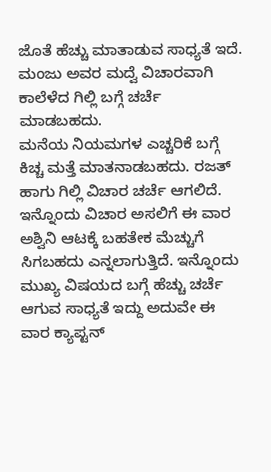ಜೊತೆ ಹೆಚ್ಚು ಮಾತಾಡುವ ಸಾಧ್ಯತೆ ಇದೆ. ಮಂಜು ಅವರ ಮದ್ವೆ ವಿಚಾರವಾಗಿ ಕಾಲೆಳೆದ ಗಿಲ್ಲಿ ಬಗ್ಗೆ ಚರ್ಚೆ ಮಾಡಬಹದು.
ಮನೆಯ ನಿಯಮಗಳ ಎಚ್ಚರಿಕೆ ಬಗ್ಗೆ ಕಿಚ್ಚ ಮತ್ತೆ ಮಾತನಾಡಬಹದು. ರಜತ್ ಹಾಗು ಗಿಲ್ಲಿ ವಿಚಾರ ಚರ್ಚೆ ಆಗಲಿದೆ. ಇನ್ನೊಂದು ವಿಚಾರ ಅಸಲಿಗೆ ಈ ವಾರ ಅಶ್ವಿನಿ ಆಟಕ್ಕೆ ಬಹತೇಕ ಮೆಚ್ಚುಗೆ ಸಿಗಬಹದು ಎನ್ನಲಾಗುತ್ತಿದೆ. ಇನ್ನೊಂದು ಮುಖ್ಯ ವಿಷಯದ ಬಗ್ಗೆ ಹೆಚ್ಚು ಚರ್ಚೆ ಆಗುವ ಸಾಧ್ಯತೆ ಇದ್ದು ಅದುವೇ ಈ ವಾರ ಕ್ಯಾಪ್ಟನ್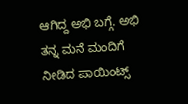ಆಗಿದ್ದ ಅಭಿ ಬಗ್ಗೆ. ಅಭಿ ತನ್ನ ಮನೆ ಮಂದಿಗೆ ನೀಡಿದ ಪಾಯಿಂಟ್ಸ್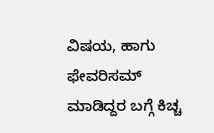ವಿಷಯ, ಹಾಗು ಫೇವರಿಸಮ್ ಮಾಡಿದ್ದರ ಬಗ್ಗೆ ಕಿಚ್ಚ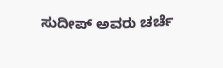ಸುದೀಪ್ ಅವರು ಚರ್ಚೆ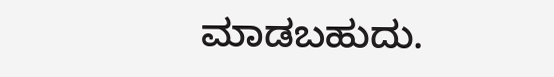ಮಾಡಬಹುದು.